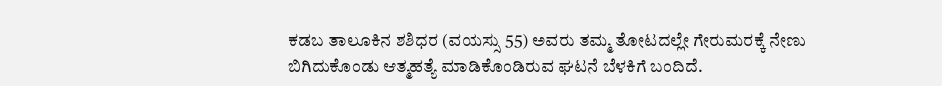ಕಡಬ ತಾಲೂಕಿನ ಶಶಿಧರ (ವಯಸ್ಸು 55) ಅವರು ತಮ್ಮ ತೋಟದಲ್ಲೇ ಗೇರುಮರಕ್ಕೆ ನೇಣು ಬಿಗಿದುಕೊಂಡು ಆತ್ಮಹತ್ಯೆ ಮಾಡಿಕೊಂಡಿರುವ ಘಟನೆ ಬೆಳಕಿಗೆ ಬಂದಿದೆ.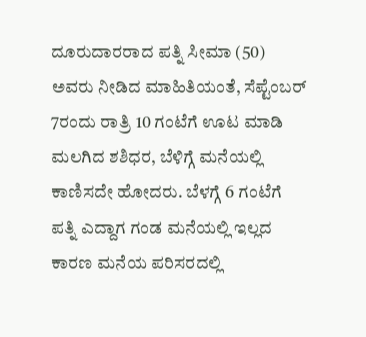ದೂರುದಾರರಾದ ಪತ್ನಿ ಸೀಮಾ (50) ಅವರು ನೀಡಿದ ಮಾಹಿತಿಯಂತೆ, ಸೆಪ್ಟೆಂಬರ್ 7ರಂದು ರಾತ್ರಿ 10 ಗಂಟೆಗೆ ಊಟ ಮಾಡಿ ಮಲಗಿದ ಶಶಿಧರ, ಬೆಳಿಗ್ಗೆ ಮನೆಯಲ್ಲಿ ಕಾಣಿಸದೇ ಹೋದರು. ಬೆಳಗ್ಗೆ 6 ಗಂಟೆಗೆ ಪತ್ನಿ ಎದ್ದಾಗ ಗಂಡ ಮನೆಯಲ್ಲಿ ಇಲ್ಲದ ಕಾರಣ ಮನೆಯ ಪರಿಸರದಲ್ಲಿ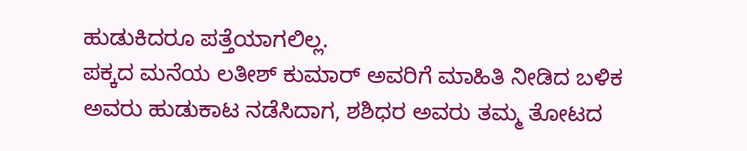ಹುಡುಕಿದರೂ ಪತ್ತೆಯಾಗಲಿಲ್ಲ.
ಪಕ್ಕದ ಮನೆಯ ಲತೀಶ್ ಕುಮಾರ್ ಅವರಿಗೆ ಮಾಹಿತಿ ನೀಡಿದ ಬಳಿಕ ಅವರು ಹುಡುಕಾಟ ನಡೆಸಿದಾಗ, ಶಶಿಧರ ಅವರು ತಮ್ಮ ತೋಟದ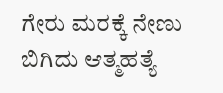ಗೇರು ಮರಕ್ಕೆ ನೇಣು ಬಿಗಿದು ಆತ್ಮಹತ್ಯೆ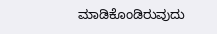ಮಾಡಿಕೊಂಡಿರುವುದು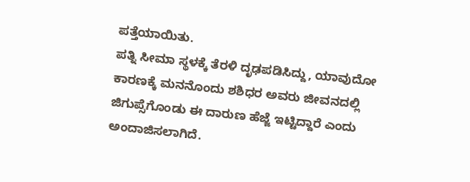ಪತ್ತೆಯಾಯಿತು.
ಪತ್ನಿ ಸೀಮಾ ಸ್ಥಳಕ್ಕೆ ತೆರಳಿ ದೃಢಪಡಿಸಿದ್ದು, ಯಾವುದೋ ಕಾರಣಕ್ಕೆ ಮನನೊಂದು ಶಶಿಧರ ಅವರು ಜೀವನದಲ್ಲಿ ಜಿಗುಪ್ಸೆಗೊಂಡು ಈ ದಾರುಣ ಹೆಜ್ಜೆ ಇಟ್ಟಿದ್ದಾರೆ ಎಂದು ಅಂದಾಜಿಸಲಾಗಿದೆ.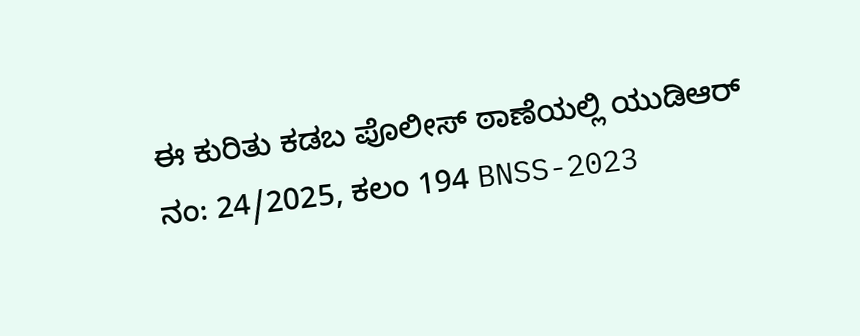ಈ ಕುರಿತು ಕಡಬ ಪೊಲೀಸ್ ಠಾಣೆಯಲ್ಲಿ ಯುಡಿಆರ್ ನಂ: 24/2025, ಕಲಂ 194 BNSS-2023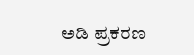ಅಡಿ ಪ್ರಕರಣ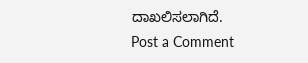ದಾಖಲಿಸಲಾಗಿದೆ.
Post a Comment